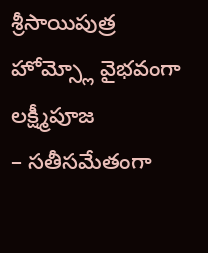శ్రీసాయిపుత్ర హోమ్స్లో వైభవంగా లక్ష్మీపూజ
– సతీసమేతంగా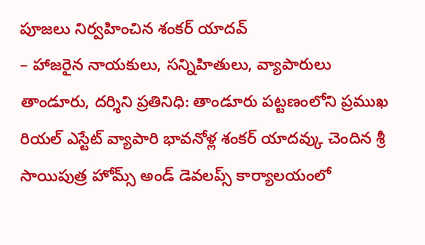పూజలు నిర్వహించిన శంకర్ యాదవ్
– హాజరైన నాయకులు, సన్నిహితులు, వ్యాపారులు
తాండూరు, దర్శిని ప్రతినిధి: తాండూరు పట్టణంలోని ప్రముఖ రియల్ ఎస్టేట్ వ్యాపారి భావనోళ్ల శంకర్ యాదవ్కు చెందిన శ్రీ సాయిపుత్ర హోమ్స్ అండ్ డెవలప్స్ కార్యాలయంలో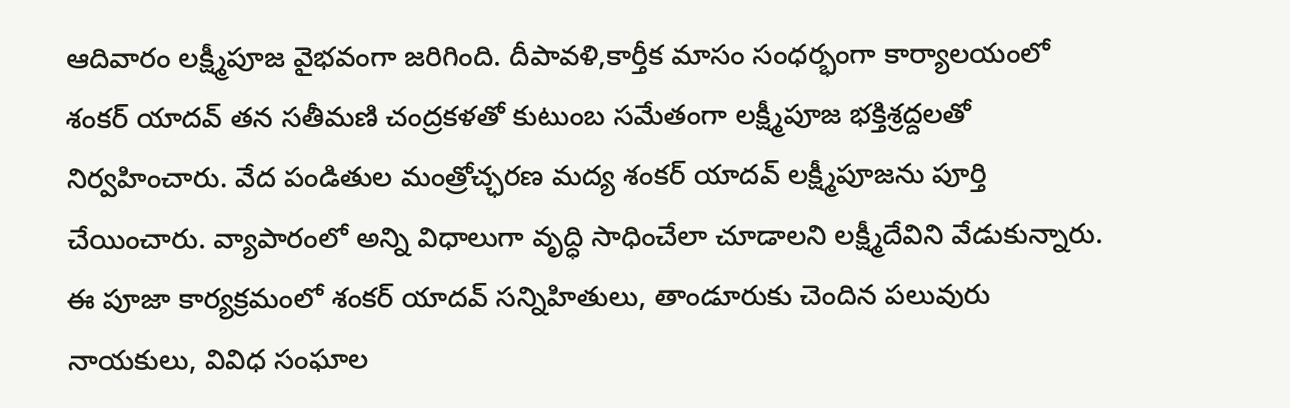ఆదివారం లక్ష్మీపూజ వైభవంగా జరిగింది. దీపావళి,కార్తీక మాసం సంధర్భంగా కార్యాలయంలో శంకర్ యాదవ్ తన సతీమణి చంద్రకళతో కుటుంబ సమేతంగా లక్ష్మీపూజ భక్తిశ్రద్దలతో నిర్వహించారు. వేద పండితుల మంత్రోచ్ఛరణ మద్య శంకర్ యాదవ్ లక్ష్మీపూజను పూర్తి
చేయించారు. వ్యాపారంలో అన్ని విధాలుగా వృద్ధి సాధించేలా చూడాలని లక్ష్మీదేవిని వేడుకున్నారు. ఈ పూజా కార్యక్రమంలో శంకర్ యాదవ్ సన్నిహితులు, తాండూరుకు చెందిన పలువురు నాయకులు, వివిధ సంఘాల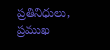ప్రతినిధులు, ప్రముఖ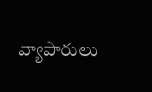వ్యాపారులు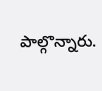పాల్గొన్నారు.